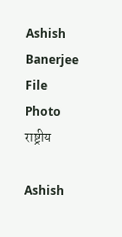Ashish Banerjee File Photo
राष्ट्रीय

Ashish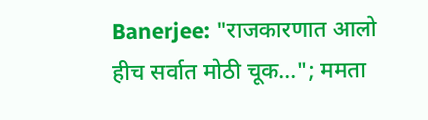Banerjee: "राजकारणात आलो हीच सर्वात मोठी चूक..."; ममता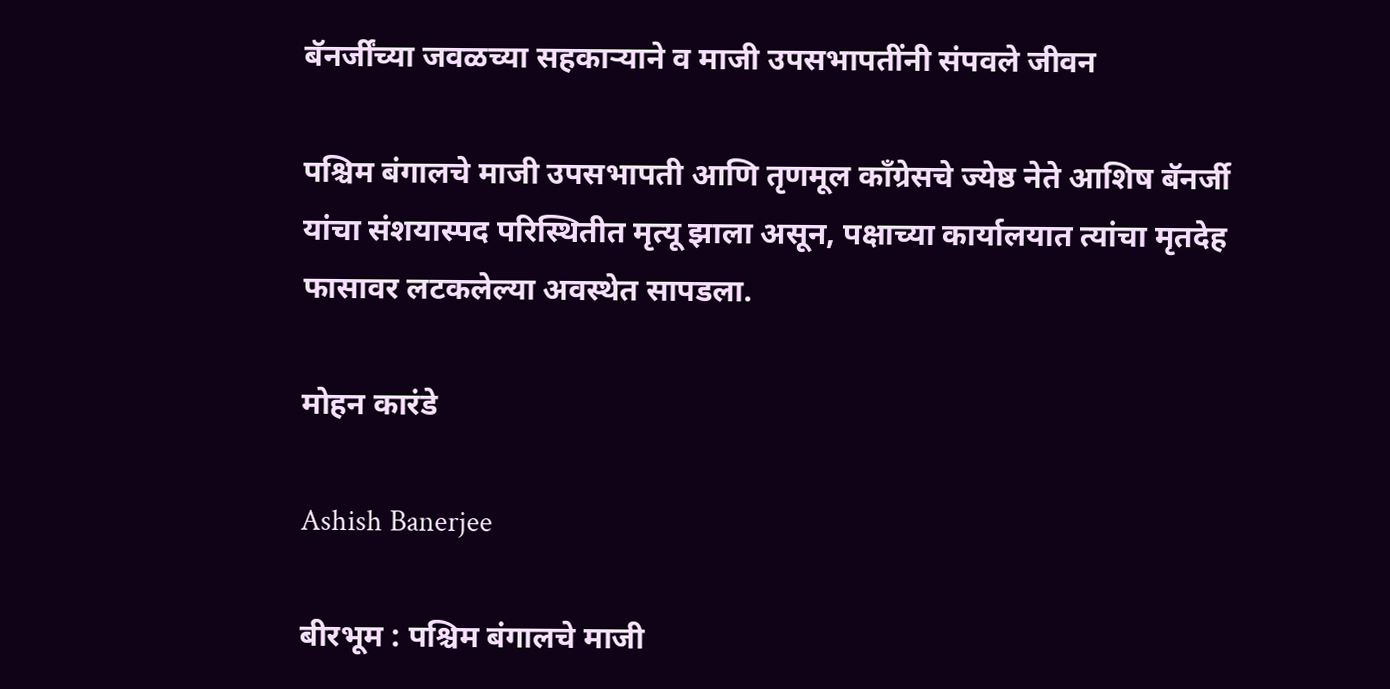बॅनर्जींच्या जवळच्या सहकाऱ्याने व माजी उपसभापतींनी संपवले जीवन

पश्चिम बंगालचे माजी उपसभापती आणि तृणमूल काँग्रेसचे ज्येष्ठ नेते आशिष बॅनर्जी यांचा संशयास्पद परिस्थितीत मृत्यू झाला असून, पक्षाच्या कार्यालयात त्यांचा मृतदेह फासावर लटकलेल्या अवस्थेत सापडला.

मोहन कारंडे

Ashish Banerjee

बीरभूम : पश्चिम बंगालचे माजी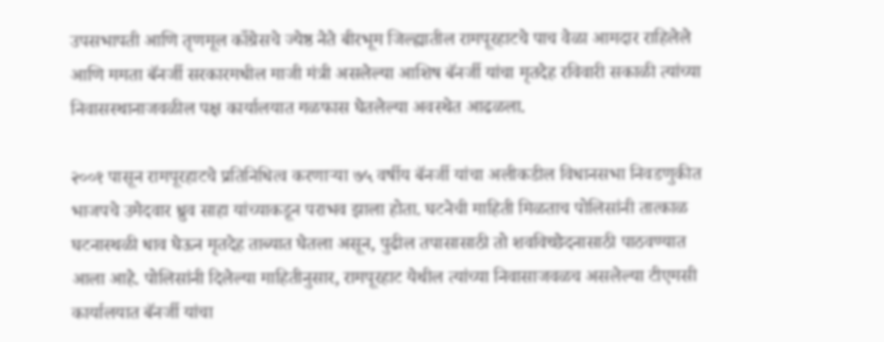उपसभापती आणि तृणमूल काँग्रेसचे ज्येष्ठ नेते बीरभूम जिल्ह्यातील रामपूरहाटचे पाच वेळा आमदार राहिलेले आणि ममता बॅनर्जी सरकारमधील माजी मंत्री असलेल्या आशिष बॅनर्जी यांचा मृतदेह रविवारी सकाळी त्यांच्या निवासस्थानाजवळील पक्ष कार्यालयात गळफास घेतलेल्या अवस्थेत आढळला.

२००१ पासून रामपूरहाटचे प्रतिनिधित्व करणाऱ्या ७५ वर्षीय बॅनर्जी यांचा अलीकडील विधानसभा निवडणुकीत भाजपचे उमेदवार ध्रुव साहा यांच्याकडून पराभव झाला होता. घटनेची माहिती मिळताच पोलिसांनी तात्काळ घटनास्थळी धाव घेऊन मृतदेह ताब्यात घेतला असून, पुढील तपासासाठी तो शवविच्छेदनासाठी पाठवण्यात आला आहे. पोलिसांनी दिलेल्या माहितीनुसार, रामपूरहाट येथील त्यांच्या निवासाजवळच असलेल्या टीएमसी कार्यालयात बॅनर्जी यांचा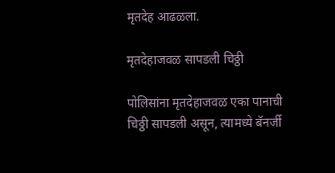मृतदेह आढळला.

मृतदेहाजवळ सापडली चिठ्ठी

पोलिसांना मृतदेहाजवळ एका पानाची चिठ्ठी सापडली असून, त्यामध्ये बॅनर्जी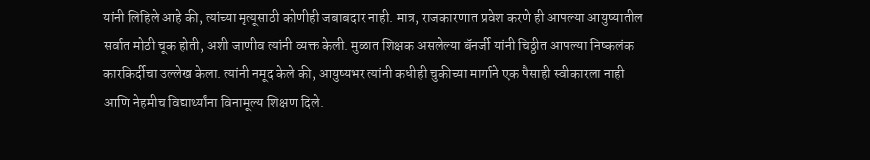यांनी लिहिले आहे की, त्यांच्या मृत्यूसाठी कोणीही जबाबदार नाही. मात्र, राजकारणात प्रवेश करणे ही आपल्या आयुष्यातील सर्वात मोठी चूक होती, अशी जाणीव त्यांनी व्यक्त केली. मुळात शिक्षक असलेल्या बॅनर्जी यांनी चिठ्ठीत आपल्या निष्कलंक कारकिर्दीचा उल्लेख केला. त्यांनी नमूद केले की, आयुष्यभर त्यांनी कधीही चुकीच्या मार्गाने एक पैसाही स्वीकारला नाही आणि नेहमीच विद्यार्थ्यांना विनामूल्य शिक्षण दिले.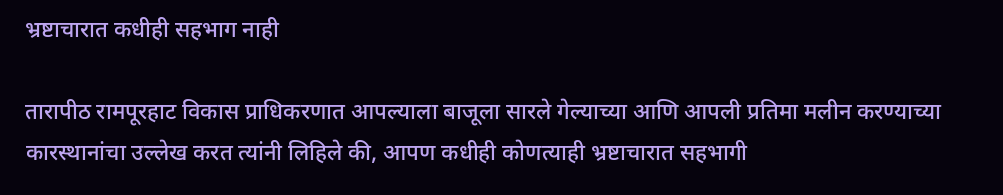भ्रष्टाचारात कधीही सहभाग नाही

तारापीठ रामपूरहाट विकास प्राधिकरणात आपल्याला बाजूला सारले गेल्याच्या आणि आपली प्रतिमा मलीन करण्याच्या कारस्थानांचा उल्लेख करत त्यांनी लिहिले की, आपण कधीही कोणत्याही भ्रष्टाचारात सहभागी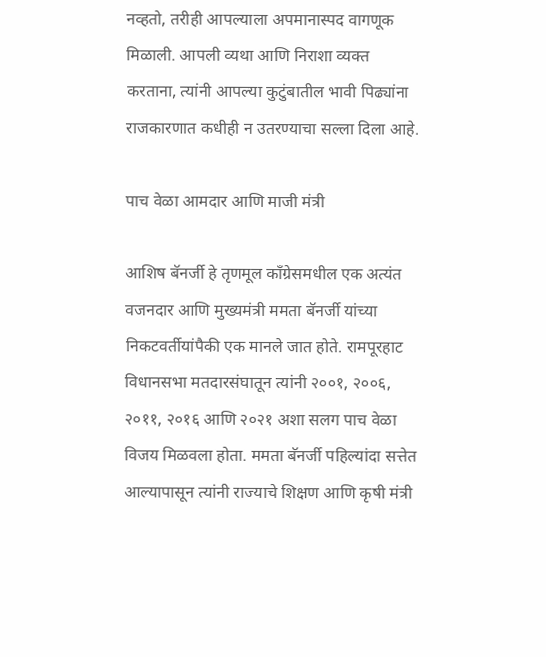नव्हतो, तरीही आपल्याला अपमानास्पद वागणूक मिळाली. आपली व्यथा आणि निराशा व्यक्त करताना, त्यांनी आपल्या कुटुंबातील भावी पिढ्यांना राजकारणात कधीही न उतरण्याचा सल्ला दिला आहे.

पाच वेळा आमदार आणि माजी मंत्री

आशिष बॅनर्जी हे तृणमूल काँग्रेसमधील एक अत्यंत वजनदार आणि मुख्यमंत्री ममता बॅनर्जी यांच्या निकटवर्तीयांपैकी एक मानले जात होते. रामपूरहाट विधानसभा मतदारसंघातून त्यांनी २००१, २००६, २०११, २०१६ आणि २०२१ अशा सलग पाच वेळा विजय मिळवला होता. ममता बॅनर्जी पहिल्यांदा सत्तेत आल्यापासून त्यांनी राज्याचे शिक्षण आणि कृषी मंत्री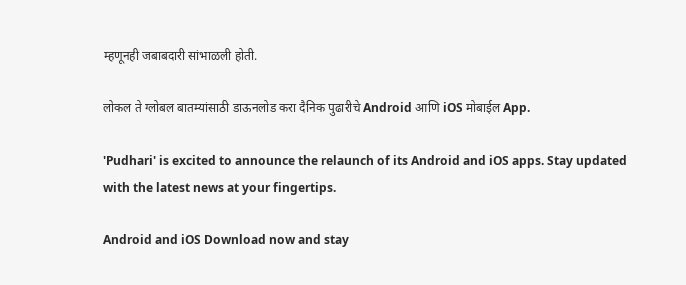म्हणूनही जबाबदारी सांभाळली होती.

लोकल ते ग्लोबल बातम्यांसाठी डाऊनलोड करा दैनिक पुढारीचे Android आणि iOS मोबाईल App.

'Pudhari' is excited to announce the relaunch of its Android and iOS apps. Stay updated with the latest news at your fingertips.

Android and iOS Download now and stay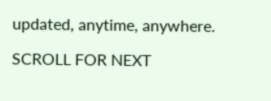updated, anytime, anywhere.

SCROLL FOR NEXT